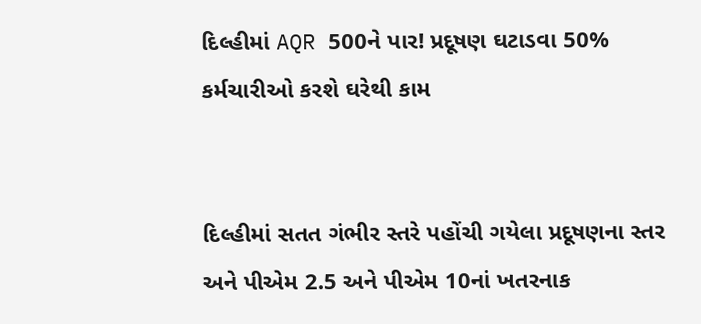દિલ્હીમાં AQR 500ને પાર! પ્રદૂષણ ઘટાડવા 50% કર્મચારીઓ કરશે ઘરેથી કામ


દિલ્હીમાં સતત ગંભીર સ્તરે પહોંચી ગયેલા પ્રદૂષણના સ્તર અને પીએમ 2.5 અને પીએમ 10નાં ખતરનાક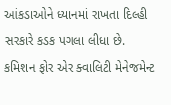આંકડાઓને ધ્યાનમાં રાખતા દિલ્હી સરકારે કડક પગલા લીધા છે.
કમિશન ફોર એર ક્વાલિટી મેનેજમેન્ટ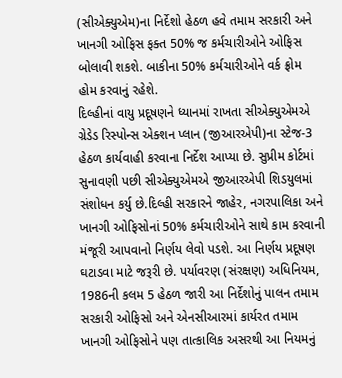(સીએક્યુએમ)ના નિર્દેશો હેઠળ હવે તમામ સરકારી અને ખાનગી ઓફિસ ફક્ત 50% જ કર્મચારીઓને ઓફિસ બોલાવી શકશે. બાકીના 50% કર્મચારીઓને વર્ક ફ્રોમ હોમ કરવાનું રહેશે.
દિલ્હીનાં વાયુ પ્રદૂષણને ધ્યાનમાં રાખતા સીએક્યુએમએ ગ્રેડેડ રિસ્પોન્સ એક્શન પ્લાન (જીઆરએપી)ના સ્ટેજ-3 હેઠળ કાર્યવાહી કરવાના નિર્દેશ આપ્યા છે. સુપ્રીમ કોર્ટમાં સુનાવણી પછી સીએક્યુએમએ જીઆરએપી શિડયુલમાં સંશોધન કર્યુ છે.દિલ્હી સરકારને જાહેર, નગરપાલિકા અને ખાનગી ઓફિસોનાં 50% કર્મચારીઓને સાથે કામ કરવાની મંજૂરી આપવાનો નિર્ણય લેવો પડશે. આ નિર્ણય પ્રદૂષણ ઘટાડવા માટે જરૂરી છે. પર્યાવરણ (સંરક્ષણ) અધિનિયમ, 1986ની કલમ 5 હેઠળ જારી આ નિર્દેશોનું પાલન તમામ સરકારી ઓફિસો અને એનસીઆરમાં કાર્યરત તમામ ખાનગી ઓફિસોને પણ તાત્કાલિક અસરથી આ નિયમનું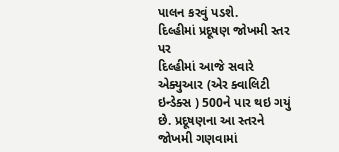પાલન કરવું પડશે.
દિલ્હીમાં પ્રદૂષણ જોખમી સ્તર પર
દિલ્હીમાં આજે સવારે એક્યુઆર (એર ક્વાલિટી ઇન્ડેક્સ ) 500ને પાર થઇ ગયું છે. પ્રદૂષણના આ સ્તરને જોખમી ગણવામાં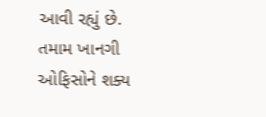આવી રહ્યું છે.
તમામ ખાનગી ઓફિસોને શક્ય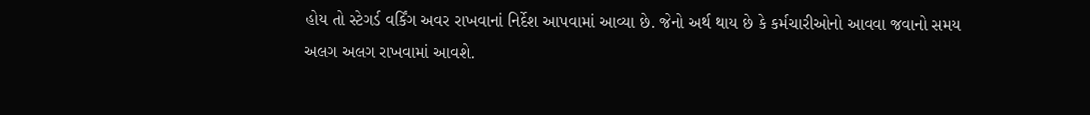હોય તો સ્ટેગર્ડ વર્કિંગ અવર રાખવાનાં નિર્દેશ આપવામાં આવ્યા છે. જેનો અર્થ થાય છે કે કર્મચારીઓનો આવવા જવાનો સમય અલગ અલગ રાખવામાં આવશે.